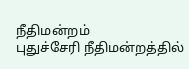நீதிமன்றம்
புதுச்சேரி நீதிமன்றத்தில்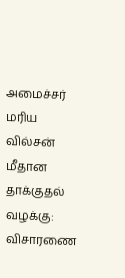அமைச்சர் மரிய வில்சன் மீதான தாக்குதல் வழக்கு: விசாரணை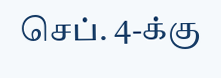செப். 4-க்கு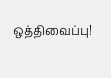ஒத்திவைப்பு!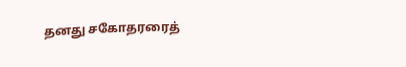தனது சகோதரரைத்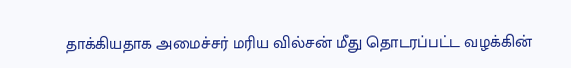தாக்கியதாக அமைச்சர் மரிய வில்சன் மீது தொடரப்பட்ட வழக்கின்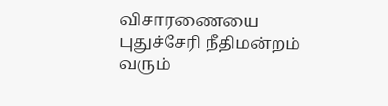விசாரணையை புதுச்சேரி நீதிமன்றம் வரும்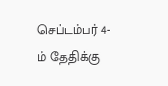செப்டம்பர் 4-ம் தேதிக்கு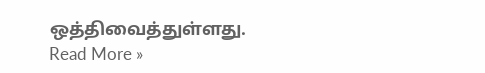ஒத்திவைத்துள்ளது.
Read More »